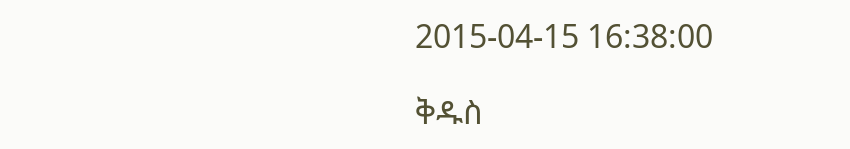2015-04-15 16:38:00

ቅዱስ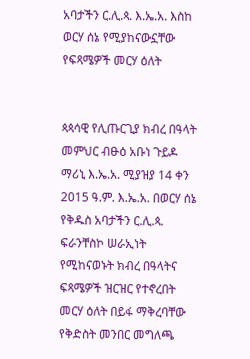አባታችን ር.ሊ.ጳ. እ.ኤ.አ. እስከ ወርሃ ሰኔ የሚያከናውኗቸው የፍጻሜዎች መርሃ ዕለት


ጳጳሳዊ የሊጡርጊያ ክብረ በዓላት መምህር ብፁዕ አቡነ ጉይዶ ማሪኒ እ.ኤ.አ. ሚያዝያ 14 ቀን 2015 ዓ.ም. እ.ኤ.አ. በወርሃ ሰኔ የቅዱስ አባታችን ር.ሊ.ጳ. ፍራንቸስኮ ሠራኢነት የሚከናወኑት ክብረ በዓላትና ፍጻሜዎች ዝርዝር የተኖረበት መርሃ ዕለት በይፋ ማቅረባቸው የቅድስት መንበር መግለጫ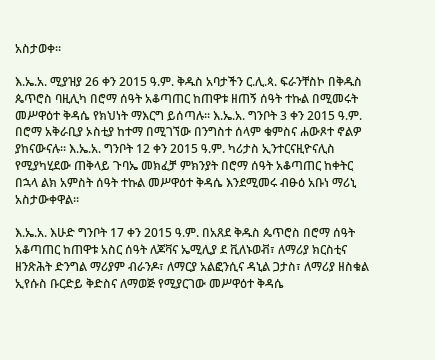አስታወቀ።

እ.ኤ.አ. ሚያዝያ 26 ቀን 2015 ዓ.ም. ቅዱስ አባታችን ር.ሊ.ጳ. ፍራንቸስኮ በቅዱስ ጴጥሮስ ባዚሊካ በሮማ ሰዓት አቆጣጠር ከጠዋቱ ዘጠኝ ሰዓት ተኩል በሚመሩት መሥዋዕተ ቅዳሴ የክህነት ማእርግ ይሰጣሉ። እ.ኤ.አ. ግንቦት 3 ቀን 2015 ዓ.ም. በሮማ አቅራቢያ ኦስቲያ ከተማ በሚገኘው በንግስተ ሰላም ቁምስና ሐውጾተ ኖልዎ ያከናውናሉ። እ.ኤ.አ. ግንቦት 12 ቀን 2015 ዓ.ም. ካሪታስ ኢንተርናዚዮናሊስ የሚያካሂደው ጠቅላይ ጉባኤ መክፈቻ ምክንያት በሮማ ሰዓት አቆጣጠር ከቀትር በኋላ ልክ አምስት ሰዓት ተኩል መሥዋዕተ ቅዳሴ እንደሚመሩ ብፁዕ አቡነ ማሪኒ አስታውቀዋል።

እ.ኤ.አ. እሁድ ግንቦት 17 ቀን 2015 ዓ.ም. በአጸደ ቅዱስ ጴጥሮስ በሮማ ሰዓት አቆጣጠር ከጠዋቱ አስር ሰዓት ለጆቫና ኤሚሊያ ደ ቪለኑወቭ፣ ለማሪያ ክርስቲና ዘንጽሕት ድንግል ማሪያም ብራንዶ፣ ለማርያ አልፎንሲና ዳኒል ጋታስ፣ ለማሪያ ዘስቁል ኢየሱስ ቡርድይ ቅድስና ለማወጅ የሚያርገው መሥዋዕተ ቅዳሴ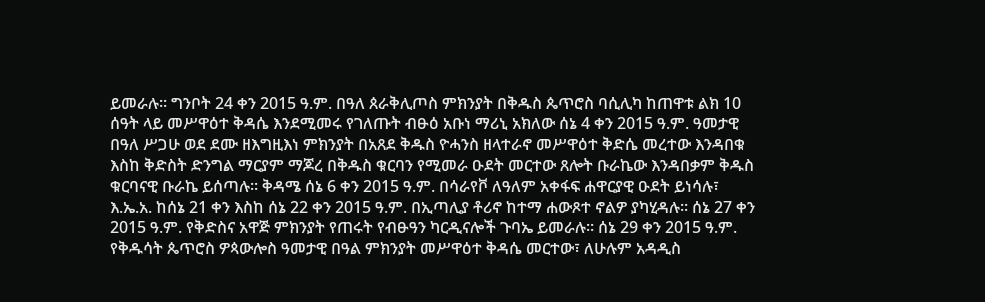ይመራሉ። ግንቦት 24 ቀን 2015 ዓ.ም. በዓለ ጰራቅሊጦስ ምክንያት በቅዱስ ጴጥሮስ ባሲሊካ ከጠዋቱ ልክ 10 ሰዓት ላይ መሥዋዕተ ቅዳሴ እንደሚመሩ የገለጡት ብፁዕ አቡነ ማሪኒ አክለው ሰኔ 4 ቀን 2015 ዓ.ም. ዓመታዊ በዓለ ሥጋሁ ወደ ደሙ ዘእግዚእነ ምክንያት በአጸደ ቅዱስ ዮሓንስ ዘላተራኖ መሥዋዕተ ቅድሴ መረተው እንዳበቁ እስከ ቅድስት ድንግል ማርያም ማጆረ በቅዱስ ቁርባን የሚመራ ዑደት መርተው ጸሎት ቡራኬው እንዳበቃም ቅዱስ ቁርባናዊ ቡራኬ ይሰጣሉ። ቅዳሜ ሰኔ 6 ቀን 2015 ዓ.ም. በሳራየቮ ለዓለም አቀፋፍ ሐዋርያዊ ዑደት ይነሳሉ፣ እ.ኤ.አ. ከሰኔ 21 ቀን እስከ ሰኔ 22 ቀን 2015 ዓ.ም. በኢጣሊያ ቶሪኖ ከተማ ሐውጾተ ኖልዎ ያካሂዳሉ። ሰኔ 27 ቀን 2015 ዓ.ም. የቅድስና አዋጅ ምክንያት የጠሩት የብፁዓን ካርዲናሎች ጉባኤ ይመራሉ። ሰኔ 29 ቀን 2015 ዓ.ም. የቅዱሳት ጴጥሮስ ዎጳውሎስ ዓመታዊ በዓል ምክንያት መሥዋዕተ ቅዳሴ መርተው፣ ለሁሉም አዳዲስ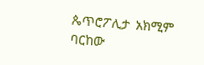ጴጥሮፖሊታ  አክሚም ባርከው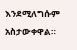እንደሚለግሱም አስታውቀዋል።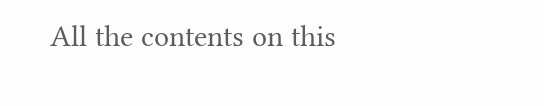All the contents on this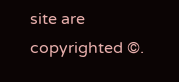site are copyrighted ©.